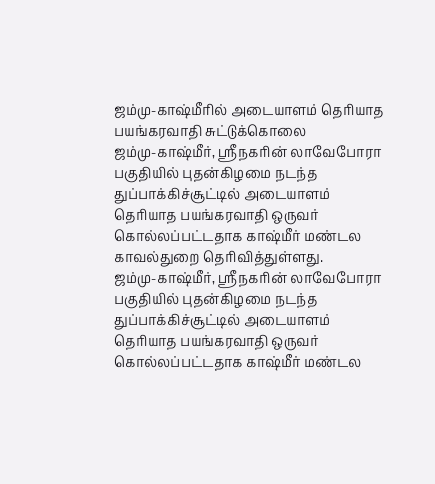ஜம்மு-காஷ்மீரில் அடையாளம் தெரியாத பயங்கரவாதி சுட்டுக்கொலை
ஜம்மு-காஷ்மீர், ஸ்ரீநகரின் லாவேபோரா பகுதியில் புதன்கிழமை நடந்த துப்பாக்கிச்சூட்டில் அடையாளம் தெரியாத பயங்கரவாதி ஒருவர் கொல்லப்பட்டதாக காஷ்மீர் மண்டல காவல்துறை தெரிவித்துள்ளது.
ஜம்மு-காஷ்மீர், ஸ்ரீநகரின் லாவேபோரா பகுதியில் புதன்கிழமை நடந்த துப்பாக்கிச்சூட்டில் அடையாளம் தெரியாத பயங்கரவாதி ஒருவர் கொல்லப்பட்டதாக காஷ்மீர் மண்டல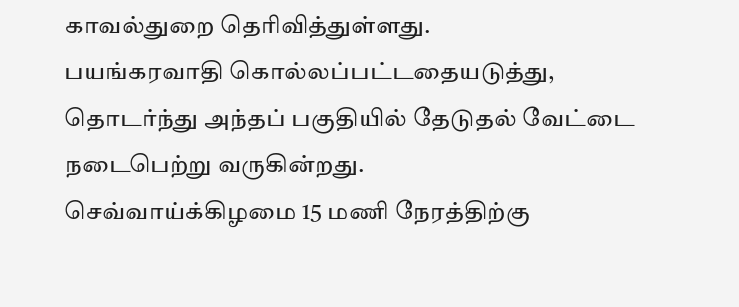காவல்துறை தெரிவித்துள்ளது.
பயங்கரவாதி கொல்லப்பட்டதையடுத்து, தொடர்ந்து அந்தப் பகுதியில் தேடுதல் வேட்டை நடைபெற்று வருகின்றது.
செவ்வாய்க்கிழமை 15 மணி நேரத்திற்கு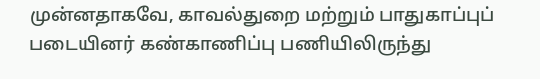முன்னதாகவே, காவல்துறை மற்றும் பாதுகாப்புப் படையினர் கண்காணிப்பு பணியிலிருந்து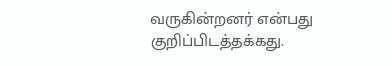வருகின்றனர் என்பது குறிப்பிடத்தக்கது.